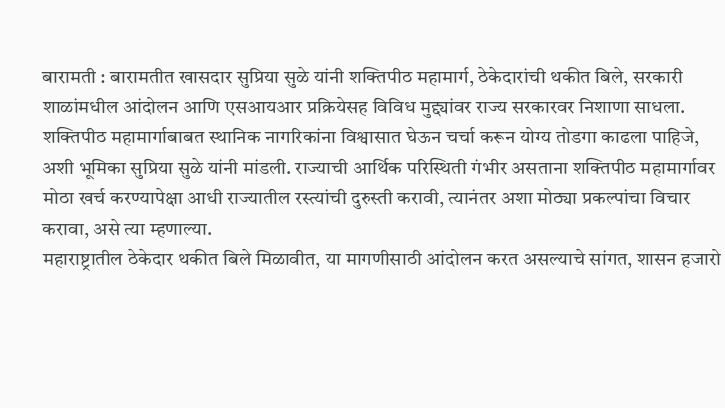बारामती : बारामतीत खासदार सुप्रिया सुळे यांनी शक्तिपीठ महामार्ग, ठेकेदारांची थकीत बिले, सरकारी शाळांमधील आंदोलन आणि एसआयआर प्रक्रियेसह विविध मुद्द्यांवर राज्य सरकारवर निशाणा साधला. शक्तिपीठ महामार्गाबाबत स्थानिक नागरिकांना विश्वासात घेऊन चर्चा करून योग्य तोडगा काढला पाहिजे, अशी भूमिका सुप्रिया सुळे यांनी मांडली. राज्याची आर्थिक परिस्थिती गंभीर असताना शक्तिपीठ महामार्गावर मोठा खर्च करण्यापेक्षा आधी राज्यातील रस्त्यांची दुरुस्ती करावी, त्यानंतर अशा मोठ्या प्रकल्पांचा विचार करावा, असे त्या म्हणाल्या.
महाराष्ट्रातील ठेकेदार थकीत बिले मिळावीत, या मागणीसाठी आंदोलन करत असल्याचे सांगत, शासन हजारो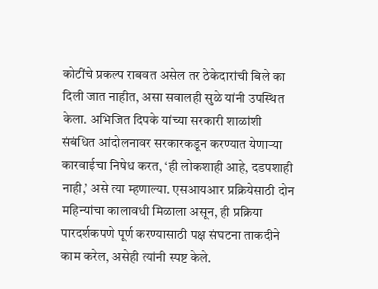कोटींचे प्रकल्प राबवत असेल तर ठेकेदारांची बिले का दिली जात नाहीत, असा सवालही सुळे यांनी उपस्थित केला. अभिजित दिपके यांच्या सरकारी शाळांशी संबंधित आंदोलनावर सरकारकडून करण्यात येणाऱ्या कारवाईचा निषेध करत, ‘ही लोकशाही आहे, दडपशाही नाही,’ असे त्या म्हणाल्या. एसआयआर प्रक्रियेसाठी दोन महिन्यांचा कालावधी मिळाला असून, ही प्रक्रिया पारदर्शकपणे पूर्ण करण्यासाठी पक्ष संघटना ताकदीने काम करेल, असेही त्यांनी स्पष्ट केले.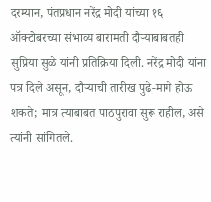दरम्यान, पंतप्रधान नरेंद्र मोदी यांच्या १६ ऑक्टोबरच्या संभाव्य बारामती दौऱ्याबाबतही सुप्रिया सुळे यांनी प्रतिक्रिया दिली. नरेंद्र मोदी यांना पत्र दिले असून, दौऱ्याची तारीख पुढे-मागे होऊ शकते; मात्र त्याबाबत पाठपुरावा सुरू राहील, असे त्यांनी सांगितले.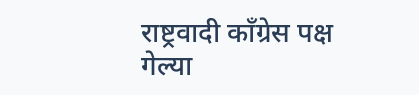राष्ट्रवादी काँग्रेस पक्ष गेल्या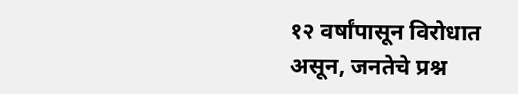१२ वर्षांपासून विरोधात असून, जनतेचे प्रश्न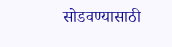सोडवण्यासाठी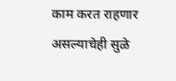काम करत राहणार असल्याचेही सुळे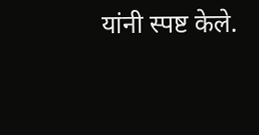यांनी स्पष्ट केले.